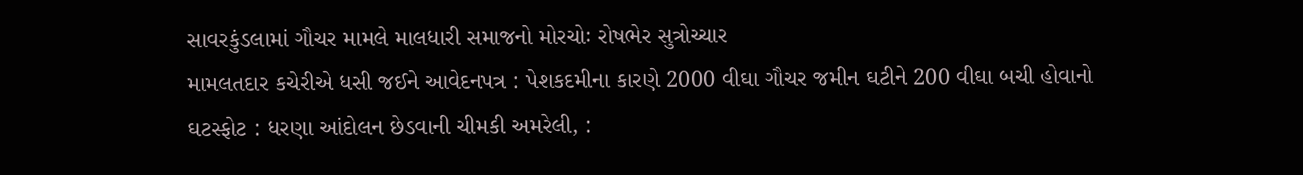સાવરકુંડલામાં ગૌચર મામલે માલધારી સમાજનો મોરચોઃ રોષભેર સુત્રોચ્ચાર
મામલતદાર કચેરીએ ધસી જઈને આવેદનપત્ર : પેશકદમીના કારણે 2000 વીઘા ગૌચર જમીન ઘટીને 200 વીઘા બચી હોવાનો ઘટસ્ફોટ : ધરણા આંદોલન છેડવાની ચીમકી અમરેલી, :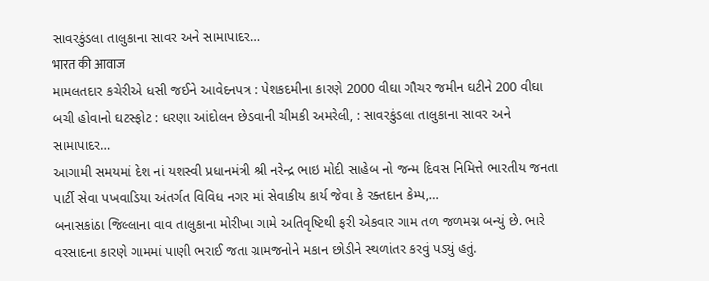સાવરકુંડલા તાલુકાના સાવર અને સામાપાદર…
भारत की आवाज
મામલતદાર કચેરીએ ધસી જઈને આવેદનપત્ર : પેશકદમીના કારણે 2000 વીઘા ગૌચર જમીન ઘટીને 200 વીઘા બચી હોવાનો ઘટસ્ફોટ : ધરણા આંદોલન છેડવાની ચીમકી અમરેલી, : સાવરકુંડલા તાલુકાના સાવર અને સામાપાદર…
આગામી સમયમાં દેશ નાં યશસ્વી પ્રધાનમંત્રી શ્રી નરેન્દ્ર ભાઇ મોદી સાહેબ નો જન્મ દિવસ નિમિત્તે ભારતીય જનતા પાર્ટી સેવા પખવાડિયા અંતર્ગત વિવિધ નગર માં સેવાકીય કાર્ય જેવા કે રક્તદાન કેમ્પ,…
બનાસકાંઠા જિલ્લાના વાવ તાલુકાના મોરીખા ગામે અતિવૃષ્ટિથી ફરી એકવાર ગામ તળ જળમગ્ન બન્યું છે. ભારે વરસાદના કારણે ગામમાં પાણી ભરાઈ જતા ગ્રામજનોને મકાન છોડીને સ્થળાંતર કરવું પડ્યું હતું.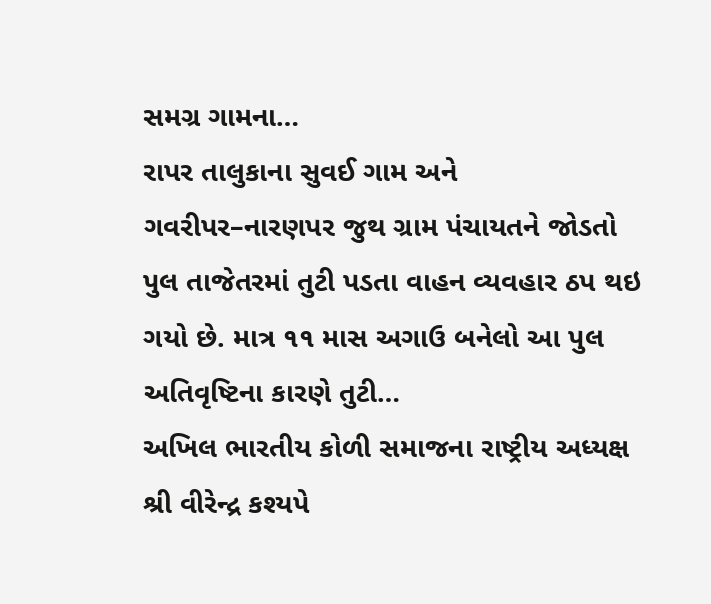સમગ્ર ગામના…
રાપર તાલુકાના સુવઈ ગામ અને ગવરીપર–નારણપર જુથ ગ્રામ પંચાયતને જોડતો પુલ તાજેતરમાં તુટી પડતા વાહન વ્યવહાર ઠપ થઇ ગયો છે. માત્ર ૧૧ માસ અગાઉ બનેલો આ પુલ અતિવૃષ્ટિના કારણે તુટી…
અખિલ ભારતીય કોળી સમાજના રાષ્ટ્રીય અધ્યક્ષ શ્રી વીરેન્દ્ર કશ્યપે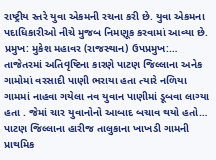રાષ્ટ્રીય સ્તરે યુવા એકમની રચના કરી છે. યુવા એકમના પદાધિકારીઓ નીચે મુજબ નિમણૂક કરવામાં આવ્યા છે. પ્રમુખ: મુકેશ મહાવર (રાજસ્થાન) ઉપપ્રમુખ:…
તાજેતરમાં અતિવૃષ્ટિના કારણે પાટણ જિલ્લાના અનેક ગામોમાં વરસાદી પાણી ભરાયા હતા ત્યારે નળિયા ગામમાં નાહવા ગયેલા નવ યુવાન પાણીમાં ડૂબવા લાગ્યા હતા . જેમાં ચાર યુવાનોનો આબાદ બચાવ થયો હતો…
પાટણ જિલ્લાના હારીજ તાલુકાના ખાખડી ગામની પ્રાથમિક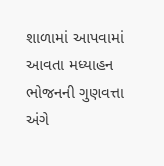શાળામાં આપવામાં આવતા મધ્યાહન ભોજનની ગુણવત્તા અંગે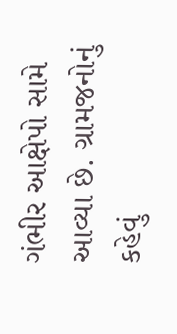ગંભીર આક્ષેપો સામે આવ્યા છે. ગ્રામજનોનું કહેવું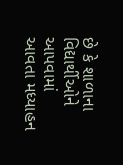છે કે શાળાના વિદ્યાર્થીઓને આપવામાં આવતા મધ્યાહન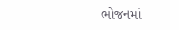ભોજનમાં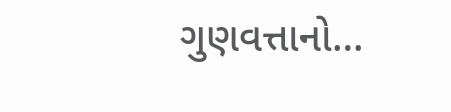ગુણવત્તાનો…